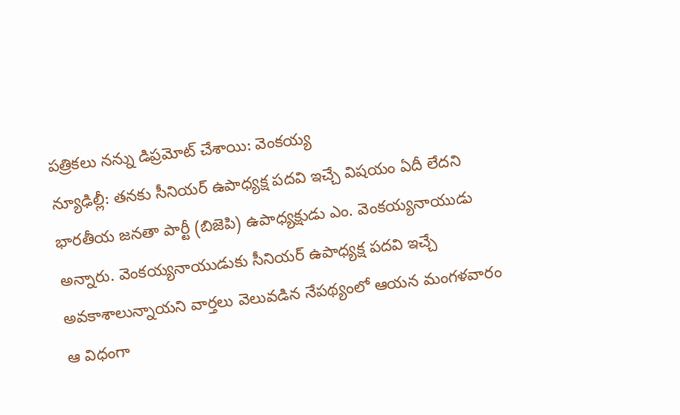పత్రికలు నన్ను డిప్రమోట్ చేశాయి: వెంకయ్య
న్యూఢిల్లీ: తనకు సీనియర్ ఉపాధ్యక్ష పదవి ఇచ్చే విషయం ఏదీ లేదని భారతీయ జనతా పార్టీ (బిజెపి) ఉపాధ్యక్షుడు ఎం. వెంకయ్యనాయుడు అన్నారు. వెంకయ్యనాయుడుకు సీనియర్ ఉపాధ్యక్ష పదవి ఇచ్చే అవకాశాలున్నాయని వార్తలు వెలువడిన నేపథ్యంలో ఆయన మంగళవారం ఆ విధంగా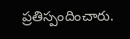ప్రతిస్పందించారు.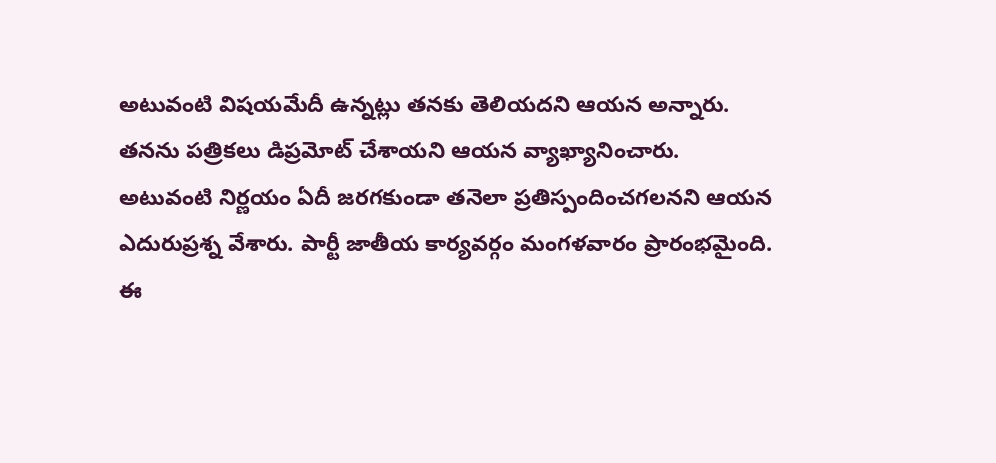అటువంటి విషయమేదీ ఉన్నట్లు తనకు తెలియదని ఆయన అన్నారు.
తనను పత్రికలు డిప్రమోట్ చేశాయని ఆయన వ్యాఖ్యానించారు. అటువంటి నిర్ణయం ఏదీ జరగకుండా తనెలా ప్రతిస్పందించగలనని ఆయన ఎదురుప్రశ్న వేశారు. పార్టీ జాతీయ కార్యవర్గం మంగళవారం ప్రారంభమైంది. ఈ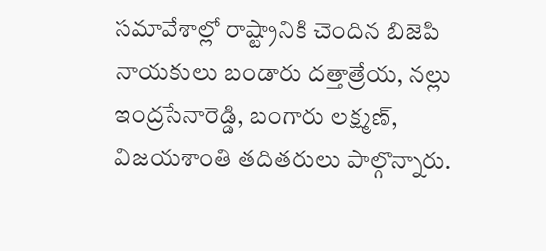సమావేశాల్లో రాష్ట్రానికి చెందిన బిజెపి నాయకులు బండారు దత్తాత్రేయ, నల్లు ఇంద్రసేనారెడ్డి, బంగారు లక్ష్మణ్, విజయశాంతి తదితరులు పాల్గొన్నారు.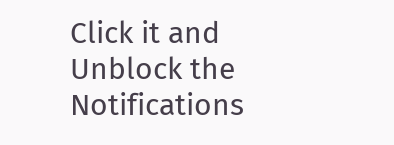Click it and Unblock the Notifications